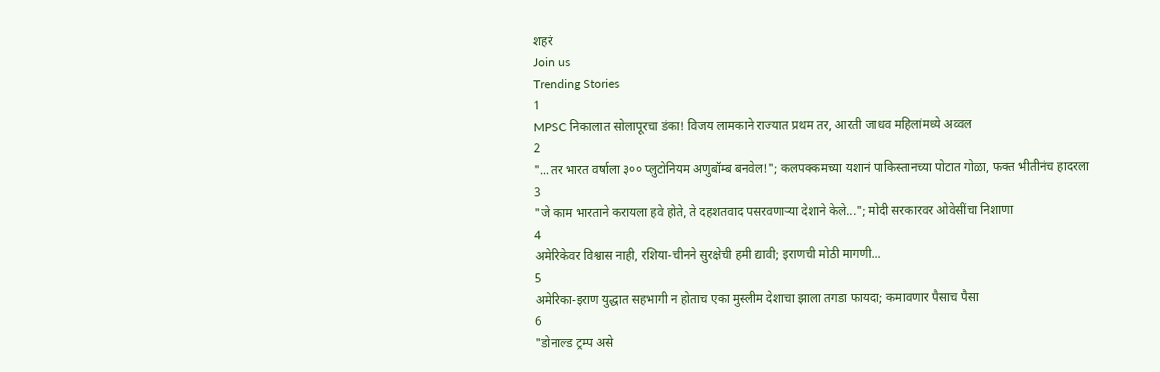शहरं
Join us
Trending Stories
1
MPSC निकालात सोलापूरचा डंका! विजय लामकाने राज्यात प्रथम तर, आरती जाधव महिलांमध्ये अव्वल
2
"...तर भारत वर्षाला ३०० प्लुटोनियम अणुबॉम्ब बनवेल!"; कलपक्कमच्या यशानं पाकिस्तानच्या पोटात गोळा, फक्त भीतीनंच हादरला
3
"जे काम भारताने करायला हवे होते, ते दहशतवाद पसरवणाऱ्या देशाने केले..."; मोदी सरकारवर ओवेसींचा निशाणा
4
अमेरिकेवर विश्वास नाही, रशिया-चीनने सुरक्षेची हमी द्यावी; इराणची मोठी मागणी...
5
अमेरिका-इराण युद्धात सहभागी न होताच एका मुस्लीम देशाचा झाला तगडा फायदा; कमावणार पैसाच पैसा
6
"डोनाल्ड ट्रम्प असे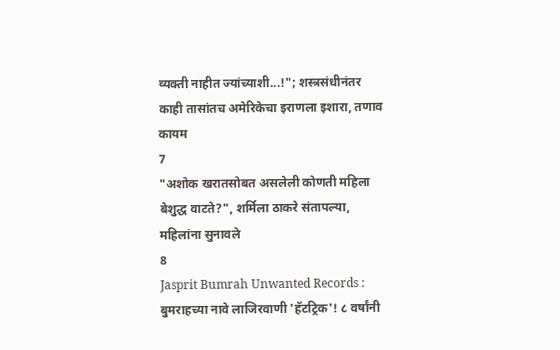व्यक्ती नाहीत ज्यांच्याशी...!"; शस्त्रसंधीनंतर काही तासांतच अमेरिकेचा इराणला इशारा, तणाव कायम
7
"अशोक खरातसोबत असलेली कोणती महिला बेशुद्ध वाटते?", शर्मिला ठाकरे संतापल्या, महिलांना सुनावले
8
Jasprit Bumrah Unwanted Records : बुमराहच्या नावे लाजिरवाणी 'हॅटट्रिक'! ८ वर्षांनी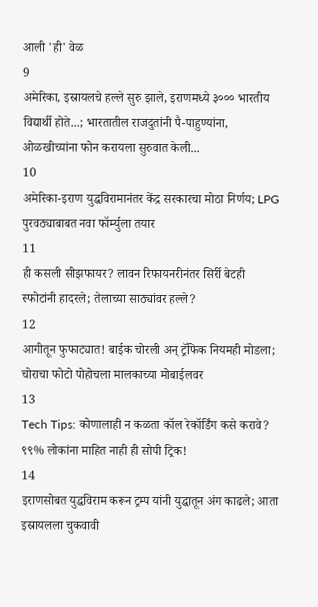आली 'ही' वेळ
9
अमेरिका, इस्रायलचे हल्ले सुरु झाले, इराणमध्ये ३००० भारतीय विद्यार्थी होते...; भारतातील राजदुतांनी पै-पाहुण्यांना, ओळखीच्यांना फोन करायला सुरुवात केली...
10
अमेरिका-इराण युद्धविरामानंतर केंद्र सरकारचा मोठा निर्णय; LPG पुरवठ्याबाबत नवा फॉर्म्युला तयार
11
ही कसली सीझफायर? लावन रिफायनरीनंतर सिर्री बेटही स्फोटांनी हादरले; तेलाच्या साठ्यांवर हल्ले?
12
आगीतून फुफाट्यात! बाईक चोरली अन् ट्रॅफिक नियमही मोडला; चोराचा फोटो पोहोचला मालकाच्या मोबाईलवर
13
Tech Tips: कोणालाही न कळता कॉल रेकॉर्डिंग कसे करावे? ९९% लोकांना माहित नाही ही सोपी ट्रिक!
14
इराणसोबत युद्धविराम करून ट्रम्प यांनी युद्धातून अंग काढले; आता इस्रायलला चुकवावी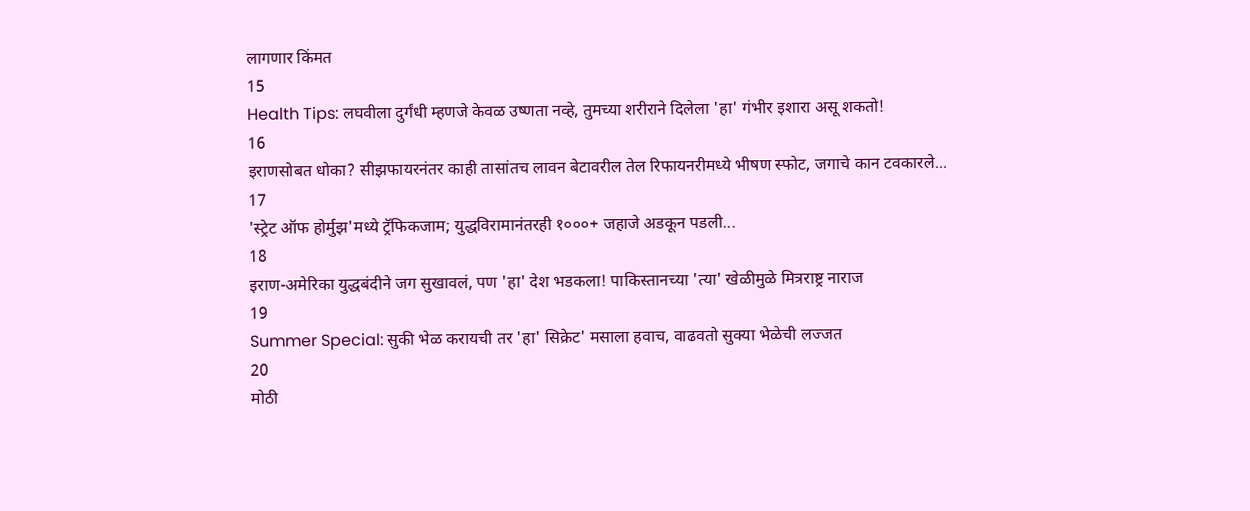लागणार किंमत
15
Health Tips: लघवीला दुर्गंधी म्हणजे केवळ उष्णता नव्हे, तुमच्या शरीराने दिलेला 'हा' गंभीर इशारा असू शकतो!
16
इराणसोबत धोका? सीझफायरनंतर काही तासांतच लावन बेटावरील तेल रिफायनरीमध्ये भीषण स्फोट, जगाचे कान टवकारले...
17
'स्ट्रेट ऑफ होर्मुझ'मध्ये ट्रॅफिकजाम; युद्धविरामानंतरही १०००+ जहाजे अडकून पडली...
18
इराण-अमेरिका युद्धबंदीने जग सुखावलं, पण 'हा' देश भडकला! पाकिस्तानच्या 'त्या' खेळीमुळे मित्रराष्ट्र नाराज
19
Summer Special: सुकी भेळ करायची तर 'हा' सिक्रेट' मसाला हवाच, वाढवतो सुक्या भेळेची लज्जत
20
मोठी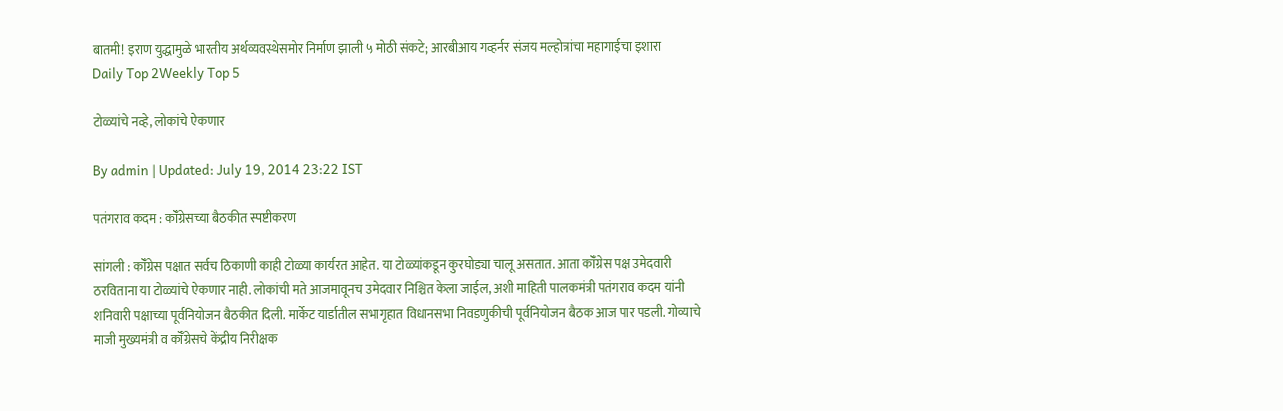बातमी! इराण युद्धामुळे भारतीय अर्थव्यवस्थेसमोर निर्माण झाली ५ मोठी संकटे; आरबीआय गव्हर्नर संजय मल्होत्रांचा महागाईचा इशारा
Daily Top 2Weekly Top 5

टोळ्यांचे नव्हे, लोकांचे ऐकणार

By admin | Updated: July 19, 2014 23:22 IST

पतंगराव कदम : कॉँग्रेसच्या बैठकीत स्पष्टीकरण

सांगली : कॉँग्रेस पक्षात सर्वच ठिकाणी काही टोळ्या कार्यरत आहेत. या टोळ्यांकडून कुरघोड्या चालू असतात. आता कॉँग्रेस पक्ष उमेदवारी ठरविताना या टोळ्यांचे ऐकणार नाही. लोकांची मते आजमावूनच उमेदवार निश्चित केला जाईल, अशी माहिती पालकमंत्री पतंगराव कदम यांनी शनिवारी पक्षाच्या पूर्वनियोजन बैठकीत दिली. मार्केट यार्डातील सभागृहात विधानसभा निवडणुकीची पूर्वनियोजन बैठक आज पार पडली. गोव्याचे माजी मुख्यमंत्री व कॉँग्रेसचे केंद्रीय निरीक्षक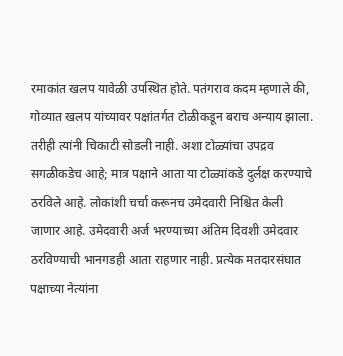रमाकांत खलप यावेळी उपस्थित होते. पतंगराव कदम म्हणाले की, गोव्यात खलप यांच्यावर पक्षांतर्गत टोळीकडून बराच अन्याय झाला. तरीही त्यांनी चिकाटी सोडली नाही. अशा टोळ्यांचा उपद्रव सगळीकडेच आहे; मात्र पक्षाने आता या टोळ्यांकडे दुर्लक्ष करण्याचे ठरविले आहे. लोकांशी चर्चा करूनच उमेदवारी निश्चित केली जाणार आहे. उमेदवारी अर्ज भरण्याच्या अंतिम दिवशी उमेदवार ठरविण्याची भानगडही आता राहणार नाही. प्रत्येक मतदारसंघात पक्षाच्या नेत्यांना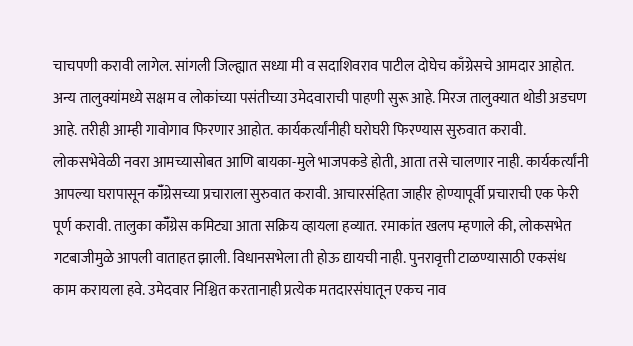चाचपणी करावी लागेल. सांगली जिल्ह्यात सध्या मी व सदाशिवराव पाटील दोघेच काँग्रेसचे आमदार आहोत. अन्य तालुक्यांमध्ये सक्षम व लोकांच्या पसंतीच्या उमेदवाराची पाहणी सुरू आहे. मिरज तालुक्यात थोडी अडचण आहे. तरीही आम्ही गावोगाव फिरणार आहोत. कार्यकर्त्यांनीही घरोघरी फिरण्यास सुरुवात करावी. लोकसभेवेळी नवरा आमच्यासोबत आणि बायका-मुले भाजपकडे होती, आता तसे चालणार नाही. कार्यकर्त्यांनी आपल्या घरापासून कॉँग्रेसच्या प्रचाराला सुरुवात करावी. आचारसंहिता जाहीर होण्यापूर्वी प्रचाराची एक फेरी पूर्ण करावी. तालुका कॉँग्रेस कमिट्या आता सक्रिय व्हायला हव्यात. रमाकांत खलप म्हणाले की, लोकसभेत गटबाजीमुळे आपली वाताहत झाली. विधानसभेला ती होऊ द्यायची नाही. पुनरावृत्ती टाळण्यासाठी एकसंध काम करायला हवे. उमेदवार निश्चित करतानाही प्रत्येक मतदारसंघातून एकच नाव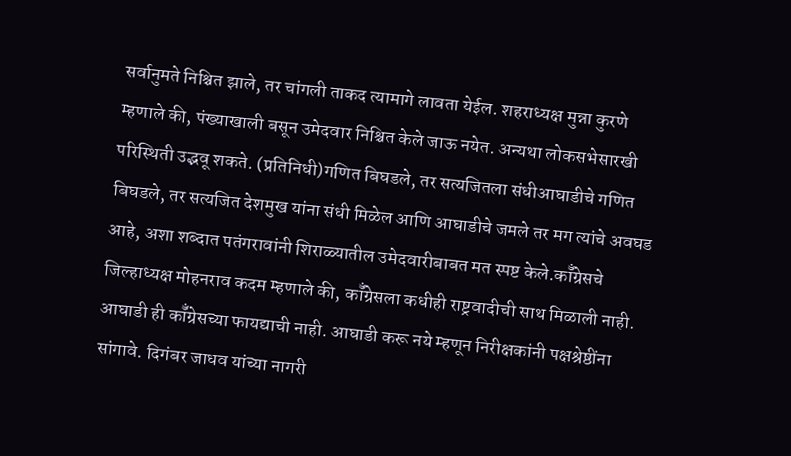सर्वानुमते निश्चित झाले, तर चांगली ताकद त्यामागे लावता येईल. शहराध्यक्ष मुन्ना कुरणे म्हणाले की, पंख्याखाली बसून उमेदवार निश्चित केले जाऊ नयेत. अन्यथा लोकसभेसारखी परिस्थिती उद्भवू शकते. (प्रतिनिधी)गणित बिघडले, तर सत्यजितला संधीआघाडीचे गणित बिघडले, तर सत्यजित देशमुख यांना संधी मिळेल आणि आघाडीचे जमले तर मग त्यांचे अवघड आहे, अशा शब्दात पतंगरावांनी शिराळ्यातील उमेदवारीबाबत मत स्पष्ट केले.कॉँग्रेसचे जिल्हाध्यक्ष मोहनराव कदम म्हणाले की, कॉँग्रेसला कधीही राष्ट्रवादीची साथ मिळाली नाही. आघाडी ही कॉँग्रेसच्या फायद्याची नाही. आघाडी करू नये म्हणून निरीक्षकांनी पक्षश्रेष्ठींना सांगावे. दिगंबर जाधव यांच्या नागरी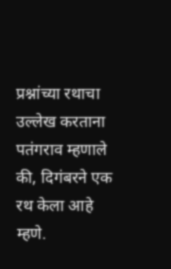प्रश्नांच्या रथाचा उल्लेख करताना पतंगराव म्हणाले की, दिगंबरने एक रथ केला आहे म्हणे.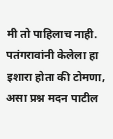मी तो पाहिलाच नाही. पतंगरावांनी केलेला हा इशारा होता की टोमणा, असा प्रश्न मदन पाटील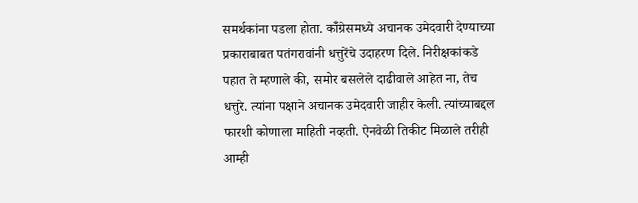समर्थकांना पडला होता. कॉँग्रेसमध्ये अचानक उमेदवारी देण्याच्या प्रकाराबाबत पतंगरावांनी धत्तुरेंचे उदाहरण दिले. निरीक्षकांकडे पहात ते म्हणाले की, समोर बसलेले दाढीवाले आहेत ना, तेच धत्तुरे. त्यांना पक्षाने अचानक उमेदवारी जाहीर केली. त्यांच्याबद्दल फारशी कोणाला माहिती नव्हती. ऐनवेळी तिकीट मिळाले तरीही आम्ही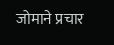जोमाने प्रचार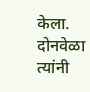केला. दोनवेळा त्यांनी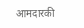आमदारकी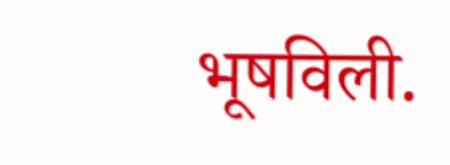भूषविली.